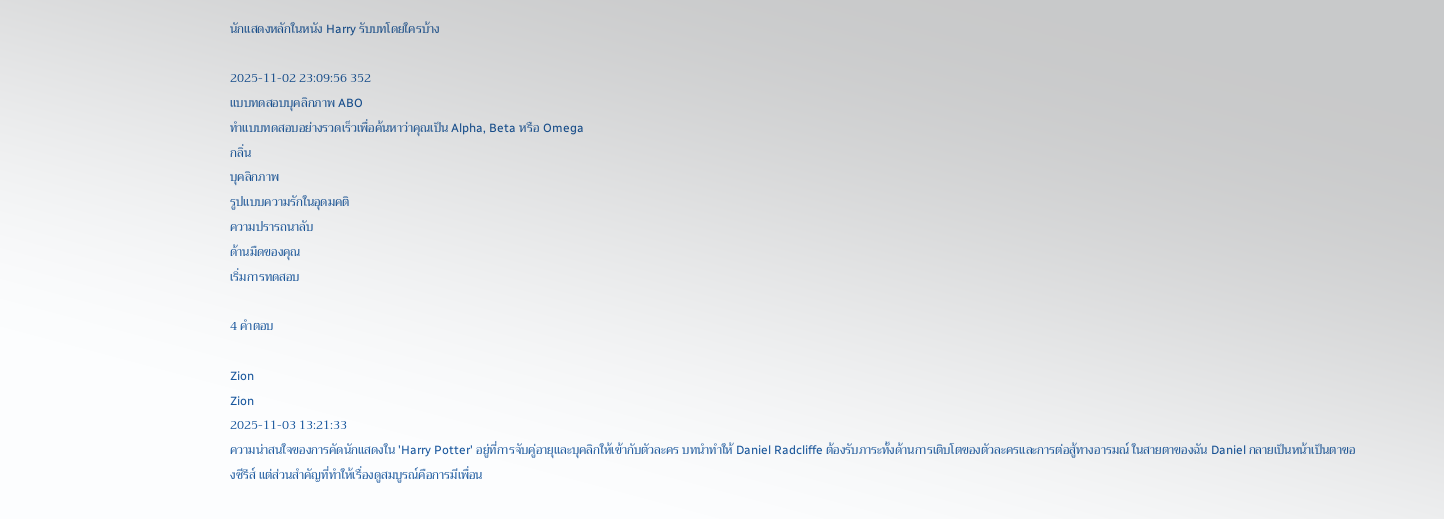นักแสดงหลักในหนัง Harry รับบทโดยใครบ้าง

2025-11-02 23:09:56 352
แบบทดสอบบุคลิกภาพ ABO
ทำแบบทดสอบอย่างรวดเร็วเพื่อค้นหาว่าคุณเป็น Alpha, Beta หรือ Omega
กลิ่น
บุคลิกภาพ
รูปแบบความรักในอุดมคติ
ความปรารถนาลับ
ด้านมืดของคุณ
เริ่มการทดสอบ

4 คำตอบ

Zion
Zion
2025-11-03 13:21:33
ความน่าสนใจของการคัดนักแสดงใน 'Harry Potter' อยู่ที่การจับคู่อายุและบุคลิกให้เข้ากับตัวละคร บทนำทำให้ Daniel Radcliffe ต้องรับภาระทั้งด้านการเติบโตของตัวละครและการต่อสู้ทางอารมณ์ ในสายตาของฉัน Daniel กลายเป็นหน้าเป็นตาของซีรีส์ แต่ส่วนสำคัญที่ทำให้เรื่องดูสมบูรณ์คือการมีเพื่อน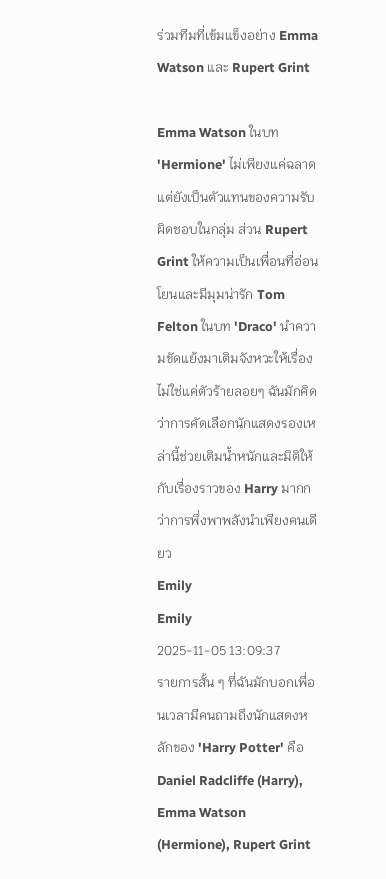ร่วมทีมที่เข้มแข็งอย่าง Emma Watson และ Rupert Grint

Emma Watson ในบท 'Hermione' ไม่เพียงแค่ฉลาด แต่ยังเป็นตัวแทนของความรับผิดชอบในกลุ่ม ส่วน Rupert Grint ให้ความเป็นเพื่อนที่อ่อนโยนและมีมุมน่ารัก Tom Felton ในบท 'Draco' นำความขัดแย้งมาเติมจังหวะให้เรื่อง ไม่ใช่แค่ตัวร้ายลอยๆ ฉันมักคิดว่าการคัดเลือกนักแสดงรองเหล่านี้ช่วยเติมน้ำหนักและมิติให้กับเรื่องราวของ Harry มากกว่าการพึ่งพาพลังนำเพียงคนเดียว
Emily
Emily
2025-11-05 13:09:37
รายการสั้น ๆ ที่ฉันมักบอกเพื่อนเวลามีคนถามถึงนักแสดงหลักของ 'Harry Potter' คือ Daniel Radcliffe (Harry), Emma Watson (Hermione), Rupert Grint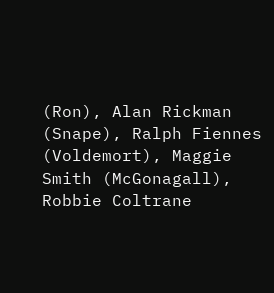(Ron), Alan Rickman (Snape), Ralph Fiennes (Voldemort), Maggie Smith (McGonagall), Robbie Coltrane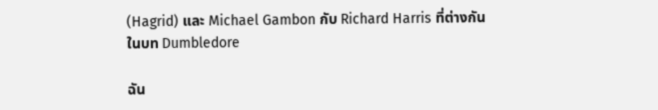(Hagrid) และ Michael Gambon กับ Richard Harris ที่ต่างกันในบท Dumbledore

ฉัน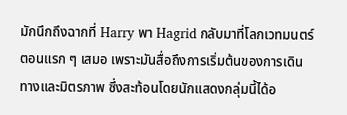มักนึกถึงฉากที่ Harry พา Hagrid กลับมาที่โลกเวทมนตร์ตอนแรก ๆ เสมอ เพราะมันสื่อถึงการเริ่มต้นของการเดินทางและมิตรภาพ ซึ่งสะท้อนโดยนักแสดงกลุ่มนี้ได้อ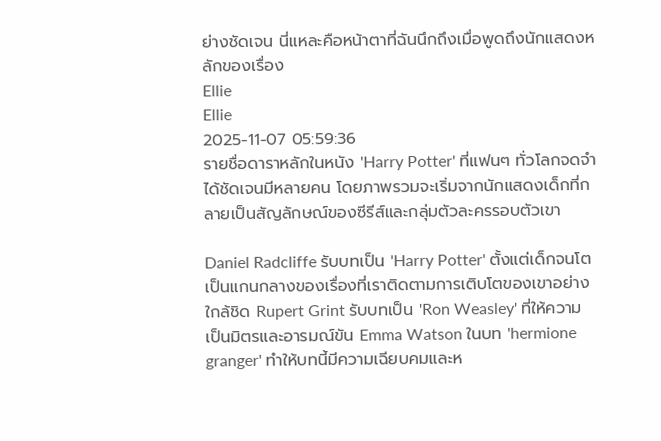ย่างชัดเจน นี่แหละคือหน้าตาที่ฉันนึกถึงเมื่อพูดถึงนักแสดงหลักของเรื่อง
Ellie
Ellie
2025-11-07 05:59:36
รายชื่อดาราหลักในหนัง 'Harry Potter' ที่แฟนๆ ทั่วโลกจดจำได้ชัดเจนมีหลายคน โดยภาพรวมจะเริ่มจากนักแสดงเด็กที่กลายเป็นสัญลักษณ์ของซีรีส์และกลุ่มตัวละครรอบตัวเขา

Daniel Radcliffe รับบทเป็น 'Harry Potter' ตั้งแต่เด็กจนโต เป็นแกนกลางของเรื่องที่เราติดตามการเติบโตของเขาอย่างใกล้ชิด Rupert Grint รับบทเป็น 'Ron Weasley' ที่ให้ความเป็นมิตรและอารมณ์ขัน Emma Watson ในบท 'hermione granger' ทำให้บทนี้มีความเฉียบคมและห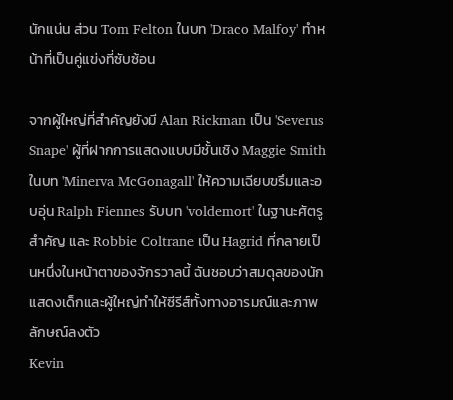นักแน่น ส่วน Tom Felton ในบท 'Draco Malfoy' ทำหน้าที่เป็นคู่แข่งที่ซับซ้อน

จากผู้ใหญ่ที่สำคัญยังมี Alan Rickman เป็น 'Severus Snape' ผู้ที่ฝากการแสดงแบบมีชั้นเชิง Maggie Smith ในบท 'Minerva McGonagall' ให้ความเฉียบขรึมและอบอุ่น Ralph Fiennes รับบท 'voldemort' ในฐานะศัตรูสำคัญ และ Robbie Coltrane เป็น Hagrid ที่กลายเป็นหนึ่งในหน้าตาของจักรวาลนี้ ฉันชอบว่าสมดุลของนักแสดงเด็กและผู้ใหญ่ทำให้ซีรีส์ทั้งทางอารมณ์และภาพลักษณ์ลงตัว
Kevin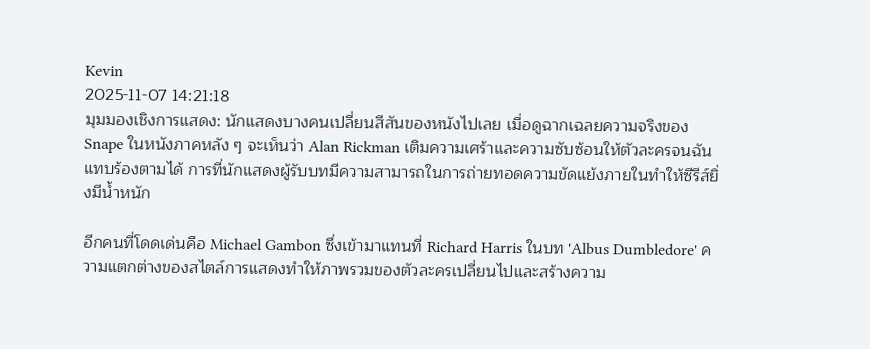Kevin
2025-11-07 14:21:18
มุมมองเชิงการแสดง: นักแสดงบางคนเปลี่ยนสีสันของหนังไปเลย เมื่อดูฉากเฉลยความจริงของ Snape ในหนังภาคหลัง ๆ จะเห็นว่า Alan Rickman เติมความเศร้าและความซับซ้อนให้ตัวละครจนฉันแทบร้องตามได้ การที่นักแสดงผู้รับบทมีความสามารถในการถ่ายทอดความขัดแย้งภายในทำให้ซีรีส์ยิ่งมีน้ำหนัก

อีกคนที่โดดเด่นคือ Michael Gambon ซึ่งเข้ามาแทนที่ Richard Harris ในบท 'Albus Dumbledore' ความแตกต่างของสไตล์การแสดงทำให้ภาพรวมของตัวละครเปลี่ยนไปและสร้างความ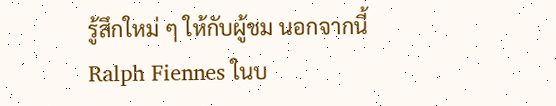รู้สึกใหม่ ๆ ให้กับผู้ชม นอกจากนี้ Ralph Fiennes ในบ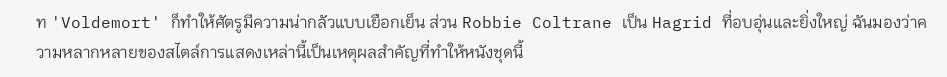ท 'Voldemort' ก็ทำให้ศัตรูมีความน่ากลัวแบบเยือกเย็น ส่วน Robbie Coltrane เป็น Hagrid ที่อบอุ่นและยิ่งใหญ่ ฉันมองว่าความหลากหลายของสไตล์การแสดงเหล่านี้เป็นเหตุผลสำคัญที่ทำให้หนังชุดนี้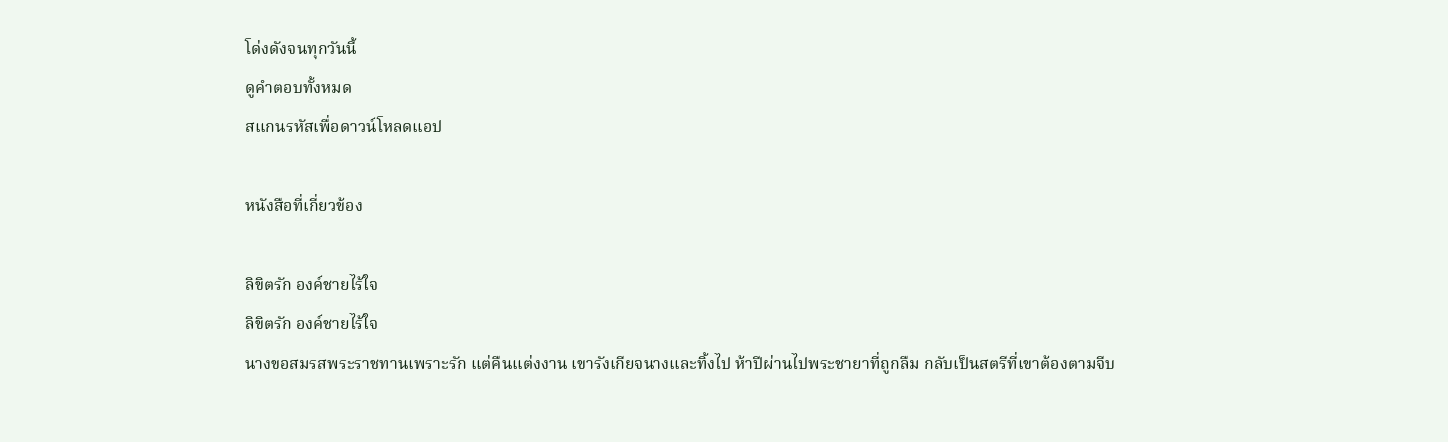โด่งดังจนทุกวันนี้
ดูคำตอบทั้งหมด
สแกนรหัสเพื่อดาวน์โหลดแอป

หนังสือที่เกี่ยวข้อง

ลิขิตรัก องค์ชายไร้ใจ
ลิขิตรัก องค์ชายไร้ใจ
นางขอสมรสพระราชทานเพราะรัก แต่คืนแต่งงาน เขารังเกียจนางและทิ้งไป ห้าปีผ่านไปพระชายาที่ถูกลืม กลับเป็นสตรีที่เขาต้องตามจีบ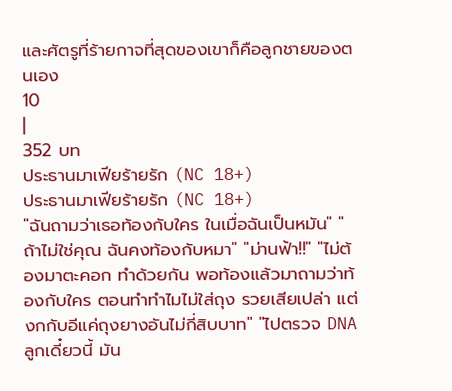และศัตรูที่ร้ายกาจที่สุดของเขาก็คือลูกชายของตนเอง
10
|
352 บท
ประธานมาเฟียร้ายรัก (NC 18+)
ประธานมาเฟียร้ายรัก (NC 18+)
"ฉันถามว่าเธอท้องกับใคร ในเมื่อฉันเป็นหมัน" "ถ้าไม่ใช่คุณ ฉันคงท้องกับหมา" "ม่านฟ้า!!" "ไม่ต้องมาตะคอก ทำด้วยกัน พอท้องแล้วมาถามว่าท้องกับใคร ตอนทำทำไมไม่ใส่ถุง รวยเสียเปล่า แต่งกกับอีแค่ถุงยางอันไม่กี่สิบบาท" "ไปตรวจ DNA ลูกเดี๋ยวนี้ มัน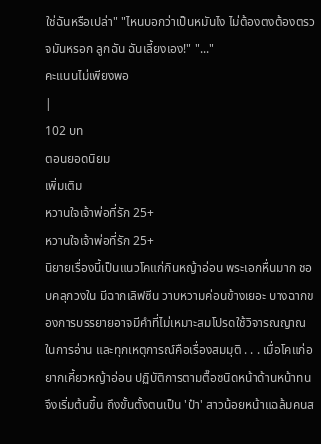ใช่ฉันหรือเปล่า" "ไหนบอกว่าเป็นหมันไง ไม่ต้องตงต้องตรวจมันหรอก ลูกฉัน ฉันเลี้ยงเอง!" "..."
คะแนนไม่เพียงพอ
|
102 บท
ตอนยอดนิยม
เพิ่มเติม
หวานใจเจ้าพ่อที่รัก 25+
หวานใจเจ้าพ่อที่รัก 25+
นิยายเรื่องนี้เป็นแนวโคแก่กินหญ้าอ่อน พระเอกหื่นมาก ชอบคลุกวงใน มีฉากเลิฟซีน วาบหวามค่อนข้างเยอะ บางฉากของการบรรยายอาจมีคำที่ไม่เหมาะสมโปรดใช้วิจารณญาณในการอ่าน และทุกเหตุการณ์คือเรื่องสมมุติ . . . เมื่อโคแก่อยากเคี้ยวหญ้าอ่อน ปฏิบัติการตามตื๊อชนิดหน้าด้านหน้าทนจึงเริ่มต้นขึ้น ถึงขั้นตั้งตนเป็น 'ป๋า' สาวน้อยหน้าแฉล้มคนส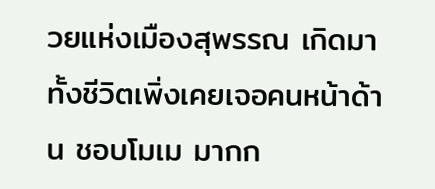วยแห่งเมืองสุพรรณ เกิดมาทั้งชีวิตเพิ่งเคยเจอคนหน้าด้าน ชอบโมเม มากก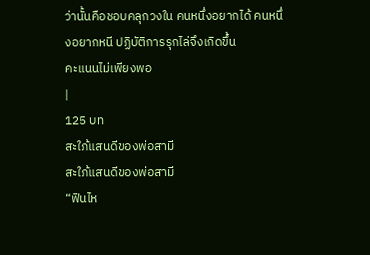ว่านั้นคือชอบคลุกวงใน คนหนึ่งอยากได้ คนหนึ่งอยากหนี ปฏิบัติการรุกไล่จึงเกิดขึ้น
คะแนนไม่เพียงพอ
|
125 บท
สะใภ้แสนดีของพ่อสามี
สะใภ้แสนดีของพ่อสามี
“ฟินไห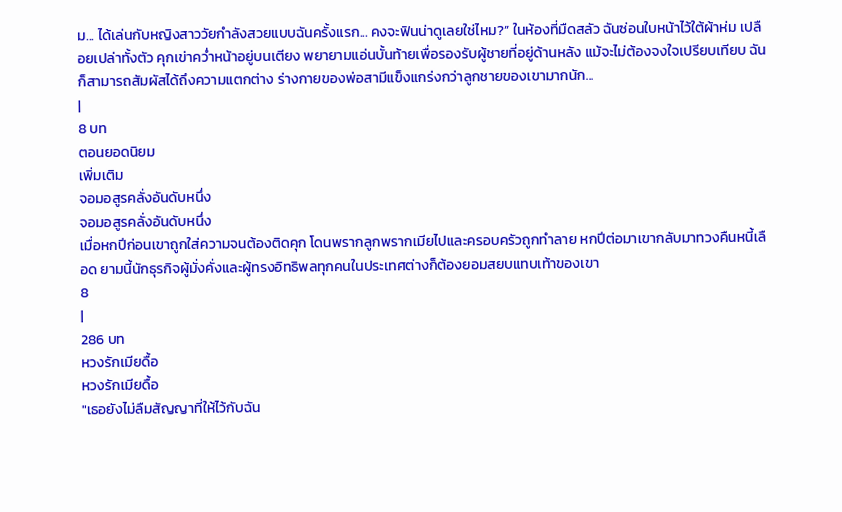ม... ได้เล่นกับหญิงสาววัยกำลังสวยแบบฉันครั้งแรก... คงจะฟินน่าดูเลยใช่ไหม?” ในห้องที่มืดสลัว ฉันซ่อนใบหน้าไว้ใต้ผ้าห่ม เปลือยเปล่าทั้งตัว คุกเข่าคว่ำหน้าอยู่บนเตียง พยายามแอ่นบั้นท้ายเพื่อรองรับผู้ชายที่อยู่ด้านหลัง แม้จะไม่ต้องจงใจเปรียบเทียบ ฉันก็สามารถสัมผัสได้ถึงความแตกต่าง ร่างกายของพ่อสามีแข็งแกร่งกว่าลูกชายของเขามากนัก...
|
8 บท
ตอนยอดนิยม
เพิ่มเติม
จอมอสูรคลั่งอันดับหนึ่ง
จอมอสูรคลั่งอันดับหนึ่ง
เมื่อหกปีก่อนเขาถูกใส่ความจนต้องติดคุก โดนพรากลูกพรากเมียไปและครอบครัวถูกทำลาย หกปีต่อมาเขากลับมาทวงคืนหนี้เลือด ยามนี้นักธุรกิจผู้มั่งคั่งและผู้ทรงอิทธิพลทุกคนในประเทศต่างก็ต้องยอมสยบแทบเท้าของเขา
8
|
286 บท
หวงรักเมียดื้อ
หวงรักเมียดื้อ
"เธอยังไม่ลืมสัญญาที่ให้ไว้กับฉัน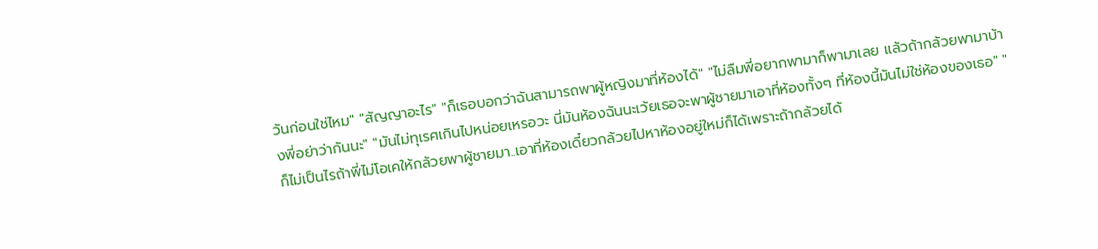วันก่อนใช่ไหม" "สัญญาอะไร" "ก็เธอบอกว่าฉันสามารถพาผู้หญิงมาที่ห้องได้" "ไม่ลืมพี่อยากพามาก็พามาเลย แล้วถ้ากล้วยพามาบ้างพี่อย่าว่ากันนะ" "มันไม่ทุเรศเกินไปหน่อยเหรอวะ นี่มันห้องฉันนะเว้ยเธอจะพาผู้ชายมาเอาที่ห้องทั้งๆ ที่ห้องนี้มันไม่ใช่ห้องของเธอ" "ก็ไม่เป็นไรถ้าพี่ไม่โอเคให้กล้วยพาผู้ชายมา..เอาที่ห้องเดี๋ยวกล้วยไปหาห้องอยู่ใหม่ก็ได้เพราะถ้ากล้วยได้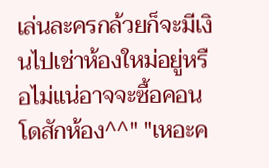เล่นละครกล้วยก็จะมีเงินไปเช่าห้องใหม่อยู่หรือไม่แน่อาจจะซื้อคอนโดสักห้อง^^" "เหอะค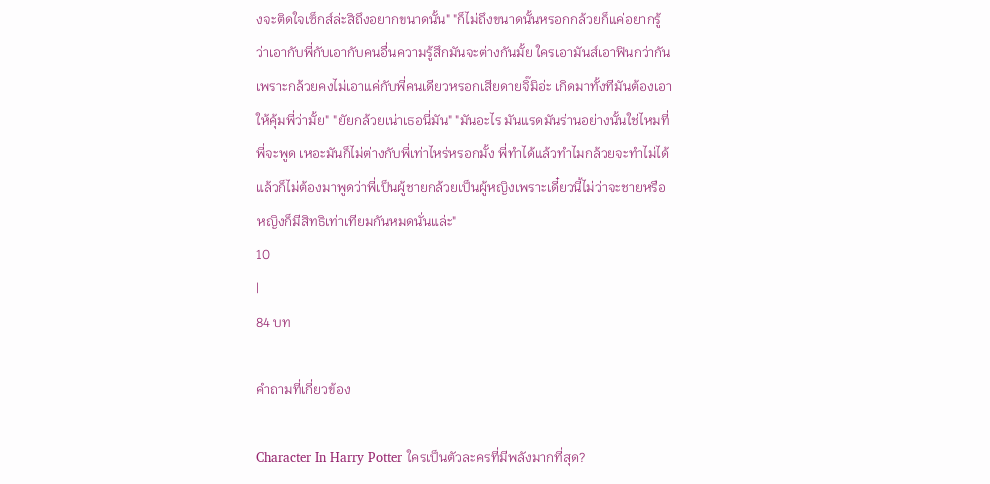งจะติดใจเซ็กส์ล่ะสิถึงอยากขนาดนั้น" "ก็ไม่ถึงขนาดนั้นหรอกกล้วยก็แค่อยากรู้ว่าเอากับพี่กับเอากับคนอื่นความรู้สึกมันจะต่างกันมั้ย ใครเอามันส์เอาฟินกว่ากันเพราะกล้วยคงไม่เอาแค่กับพี่คนเดียวหรอกเสียดายจิ๊มิอ่ะ เกิดมาทั้งทีมันต้องเอาให้คุ้มพี่ว่ามั้ย" "ยัยกล้วยเน่าเธอนี่มัน" "มันอะไร มันแรดมันร่านอย่างนั้นใช่ไหมที่พี่จะพูด เหอะมันก็ไม่ต่างกับพี่เท่าไหร่หรอกมั้ง พี่ทำได้แล้วทำไมกล้วยจะทำไม่ได้ แล้วก็ไม่ต้องมาพูดว่าพี่เป็นผู้ชายกล้วยเป็นผู้หญิงเพราะเดี๋ยวนี้ไม่ว่าจะชายหรือหญิงก็มีสิทธิเท่าเทียมกันหมดนั่นแล่ะ"
10
|
84 บท

คำถามที่เกี่ยวข้อง

Character In Harry Potter ใครเป็นตัวละครที่มีพลังมากที่สุด?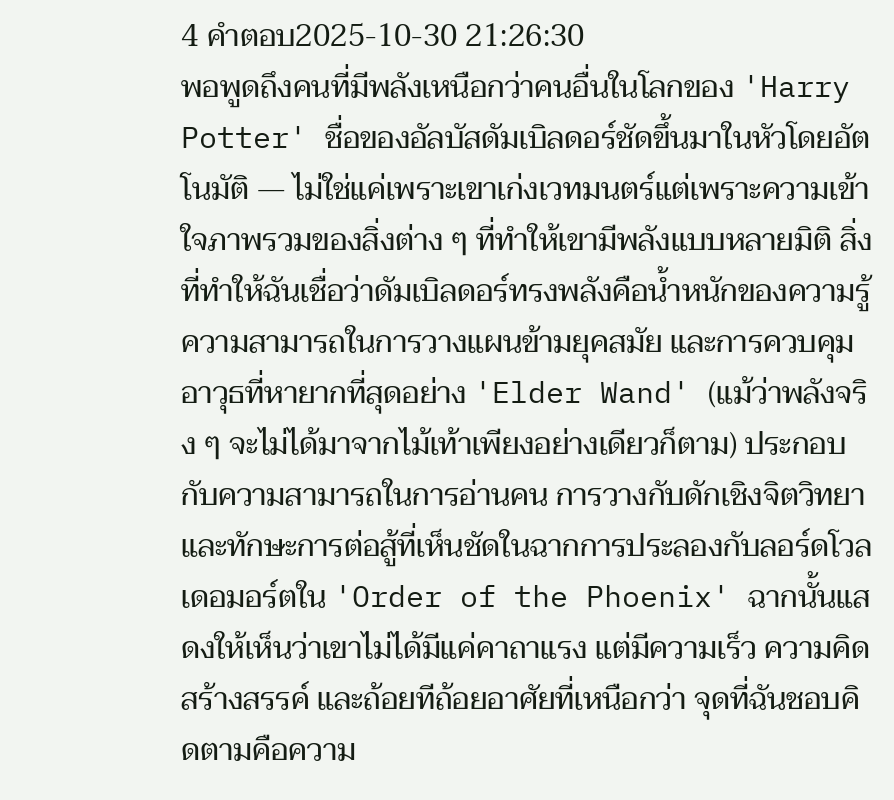4 คำตอบ2025-10-30 21:26:30
พอพูดถึงคนที่มีพลังเหนือกว่าคนอื่นในโลกของ 'Harry Potter' ชื่อของอัลบัสดัมเบิลดอร์ชัดขึ้นมาในหัวโดยอัตโนมัติ — ไม่ใช่แค่เพราะเขาเก่งเวทมนตร์แต่เพราะความเข้าใจภาพรวมของสิ่งต่าง ๆ ที่ทำให้เขามีพลังแบบหลายมิติ สิ่งที่ทำให้ฉันเชื่อว่าดัมเบิลดอร์ทรงพลังคือน้ำหนักของความรู้ ความสามารถในการวางแผนข้ามยุคสมัย และการควบคุมอาวุธที่หายากที่สุดอย่าง 'Elder Wand' (แม้ว่าพลังจริง ๆ จะไม่ได้มาจากไม้เท้าเพียงอย่างเดียวก็ตาม) ประกอบกับความสามารถในการอ่านคน การวางกับดักเชิงจิตวิทยา และทักษะการต่อสู้ที่เห็นชัดในฉากการประลองกับลอร์ดโวลเดอมอร์ตใน 'Order of the Phoenix' ฉากนั้นแสดงให้เห็นว่าเขาไม่ได้มีแค่คาถาแรง แต่มีความเร็ว ความคิดสร้างสรรค์ และถ้อยทีถ้อยอาศัยที่เหนือกว่า จุดที่ฉันชอบคิดตามคือความ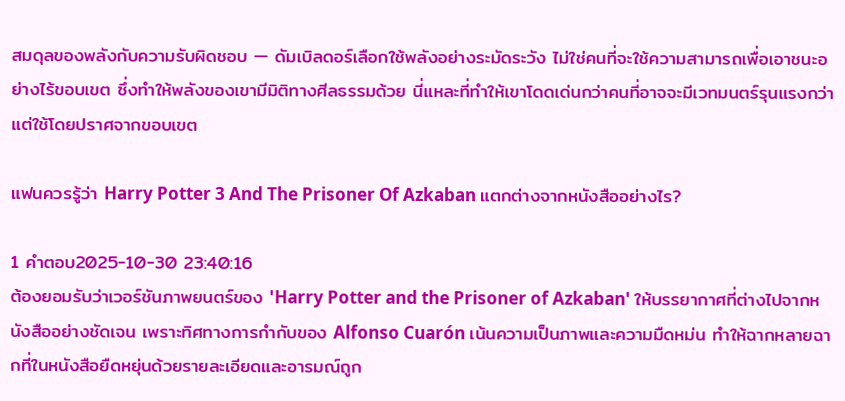สมดุลของพลังกับความรับผิดชอบ — ดัมเบิลดอร์เลือกใช้พลังอย่างระมัดระวัง ไม่ใช่คนที่จะใช้ความสามารถเพื่อเอาชนะอย่างไร้ขอบเขต ซึ่งทำให้พลังของเขามีมิติทางศีลธรรมด้วย นี่แหละที่ทำให้เขาโดดเด่นกว่าคนที่อาจจะมีเวทมนตร์รุนแรงกว่าแต่ใช้โดยปราศจากขอบเขต

แฟนควรรู้ว่า Harry Potter 3 And The Prisoner Of Azkaban แตกต่างจากหนังสืออย่างไร?

1 คำตอบ2025-10-30 23:40:16
ต้องยอมรับว่าเวอร์ชันภาพยนตร์ของ 'Harry Potter and the Prisoner of Azkaban' ให้บรรยากาศที่ต่างไปจากหนังสืออย่างชัดเจน เพราะทิศทางการกำกับของ Alfonso Cuarón เน้นความเป็นภาพและความมืดหม่น ทำให้ฉากหลายฉากที่ในหนังสือยืดหยุ่นด้วยรายละเอียดและอารมณ์ถูก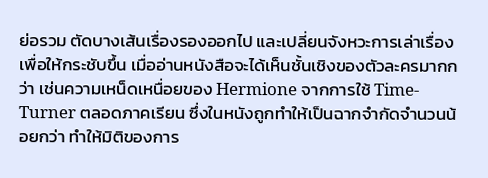ย่อรวม ตัดบางเส้นเรื่องรองออกไป และเปลี่ยนจังหวะการเล่าเรื่องเพื่อให้กระชับขึ้น เมื่ออ่านหนังสือจะได้เห็นชั้นเชิงของตัวละครมากกว่า เช่นความเหน็ดเหนื่อยของ Hermione จากการใช้ Time-Turner ตลอดภาคเรียน ซึ่งในหนังถูกทำให้เป็นฉากจำกัดจำนวนน้อยกว่า ทำให้มิติของการ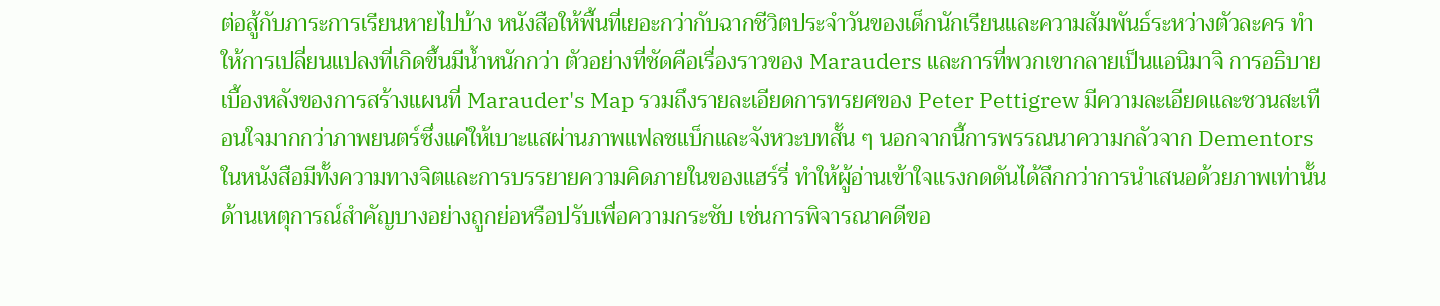ต่อสู้กับภาระการเรียนหายไปบ้าง หนังสือให้พื้นที่เยอะกว่ากับฉากชีวิตประจำวันของเด็กนักเรียนและความสัมพันธ์ระหว่างตัวละคร ทำให้การเปลี่ยนแปลงที่เกิดขึ้นมีน้ำหนักกว่า ตัวอย่างที่ชัดคือเรื่องราวของ Marauders และการที่พวกเขากลายเป็นแอนิมาจิ การอธิบายเบื้องหลังของการสร้างแผนที่ Marauder's Map รวมถึงรายละเอียดการทรยศของ Peter Pettigrew มีความละเอียดและชวนสะเทือนใจมากกว่าภาพยนตร์ซึ่งแค่ให้เบาะแสผ่านภาพแฟลชแบ็กและจังหวะบทสั้น ๆ นอกจากนี้การพรรณนาความกลัวจาก Dementors ในหนังสือมีทั้งความทางจิตและการบรรยายความคิดภายในของแฮร์รี่ ทำให้ผู้อ่านเข้าใจแรงกดดันได้ลึกกว่าการนำเสนอด้วยภาพเท่านั้น ด้านเหตุการณ์สำคัญบางอย่างถูกย่อหรือปรับเพื่อความกระชับ เช่นการพิจารณาคดีขอ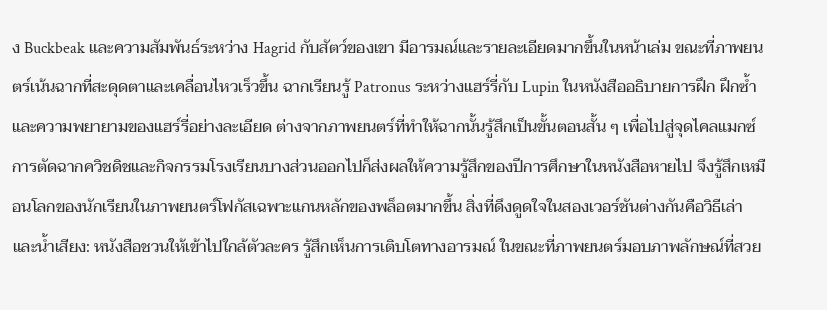ง Buckbeak และความสัมพันธ์ระหว่าง Hagrid กับสัตว์ของเขา มีอารมณ์และรายละเอียดมากขึ้นในหน้าเล่ม ขณะที่ภาพยนตร์เน้นฉากที่สะดุดตาและเคลื่อนไหวเร็วขึ้น ฉากเรียนรู้ Patronus ระหว่างแฮร์รี่กับ Lupin ในหนังสืออธิบายการฝึก ฝึกซ้ำ และความพยายามของแฮร์รี่อย่างละเอียด ต่างจากภาพยนตร์ที่ทำให้ฉากนั้นรู้สึกเป็นขั้นตอนสั้น ๆ เพื่อไปสู่จุดไคลแมกซ์ การตัดฉากควิชดิชและกิจกรรมโรงเรียนบางส่วนออกไปก็ส่งผลให้ความรู้สึกของปีการศึกษาในหนังสือหายไป จึงรู้สึกเหมือนโลกของนักเรียนในภาพยนตร์โฟกัสเฉพาะแกนหลักของพล็อตมากขึ้น สิ่งที่ดึงดูดใจในสองเวอร์ชันต่างกันคือวิธีเล่าและน้ำเสียง: หนังสือชวนให้เข้าไปใกล้ตัวละคร รู้สึกเห็นการเติบโตทางอารมณ์ ในขณะที่ภาพยนตร์มอบภาพลักษณ์ที่สวย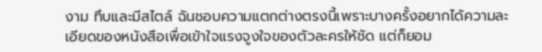งาม ทึบและมีสไตล์ ฉันชอบความแตกต่างตรงนี้เพราะบางครั้งอยากได้ความละเอียดของหนังสือเพื่อเข้าใจแรงจูงใจของตัวละครให้ชัด แต่ก็ยอม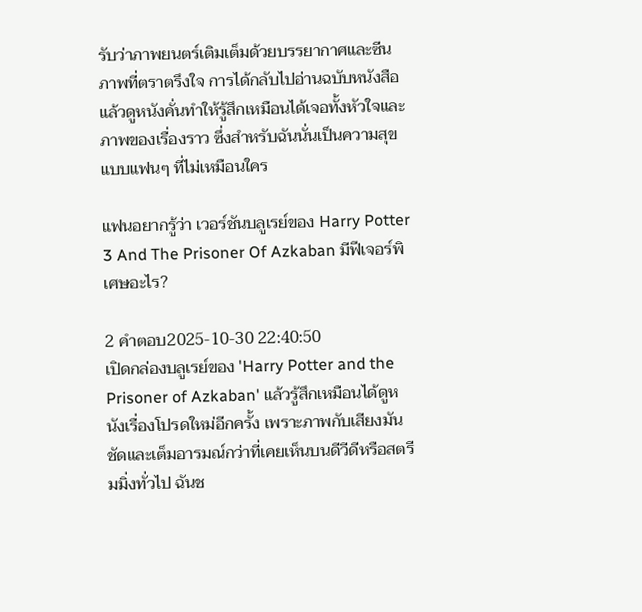รับว่าภาพยนตร์เติมเต็มด้วยบรรยากาศและซีนภาพที่ตราตรึงใจ การได้กลับไปอ่านฉบับหนังสือแล้วดูหนังคั่นทำให้รู้สึกเหมือนได้เจอทั้งหัวใจและภาพของเรื่องราว ซึ่งสำหรับฉันนั่นเป็นความสุขแบบแฟนๆ ที่ไม่เหมือนใคร

แฟนอยากรู้ว่า เวอร์ชันบลูเรย์ของ Harry Potter 3 And The Prisoner Of Azkaban มีฟีเจอร์พิเศษอะไร?

2 คำตอบ2025-10-30 22:40:50
เปิดกล่องบลูเรย์ของ 'Harry Potter and the Prisoner of Azkaban' แล้วรู้สึกเหมือนได้ดูหนังเรื่องโปรดใหม่อีกครั้ง เพราะภาพกับเสียงมันชัดและเต็มอารมณ์กว่าที่เคยเห็นบนดีวีดีหรือสตรีมมิ่งทั่วไป ฉันช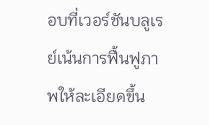อบที่เวอร์ชันบลูเรย์เน้นการฟื้นฟูภาพให้ละเอียดขึ้น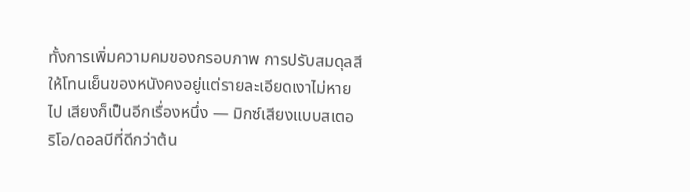ทั้งการเพิ่มความคมของกรอบภาพ การปรับสมดุลสีให้โทนเย็นของหนังคงอยู่แต่รายละเอียดเงาไม่หายไป เสียงก็เป็นอีกเรื่องหนึ่ง — มิกซ์เสียงแบบสเตอริโอ/ดอลบีที่ดีกว่าต้น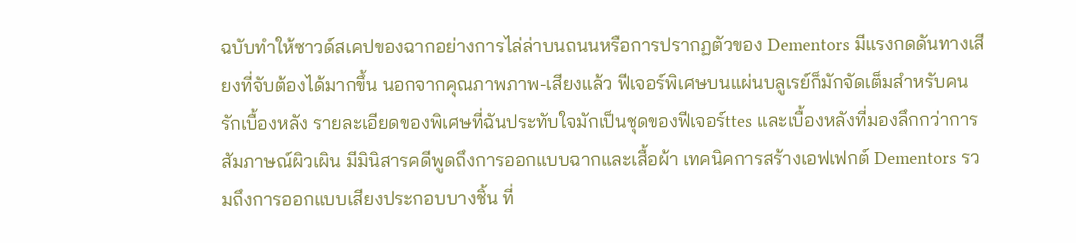ฉบับทำให้ซาวด์สเคปของฉากอย่างการไล่ล่าบนถนนหรือการปรากฏตัวของ Dementors มีแรงกดดันทางเสียงที่จับต้องได้มากขึ้น นอกจากคุณภาพภาพ-เสียงแล้ว ฟีเจอร์พิเศษบนแผ่นบลูเรย์ก็มักจัดเต็มสำหรับคนรักเบื้องหลัง รายละเอียดของพิเศษที่ฉันประทับใจมักเป็นชุดของฟีเจอร์ttes และเบื้องหลังที่มองลึกกว่าการสัมภาษณ์ผิวเผิน มีมินิสารคดีพูดถึงการออกแบบฉากและเสื้อผ้า เทคนิคการสร้างเอฟเฟกต์ Dementors รวมถึงการออกแบบเสียงประกอบบางชิ้น ที่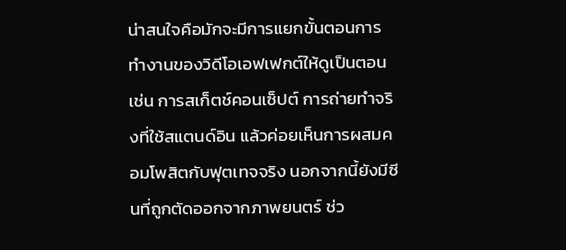น่าสนใจคือมักจะมีการแยกขั้นตอนการทำงานของวิดีโอเอฟเฟกต์ให้ดูเป็นตอน เช่น การสเก็ตช์คอนเซ็ปต์ การถ่ายทำจริงที่ใช้สแตนด์อิน แล้วค่อยเห็นการผสมคอมโพสิตกับฟุตเทจจริง นอกจากนี้ยังมีซีนที่ถูกตัดออกจากภาพยนตร์ ช่ว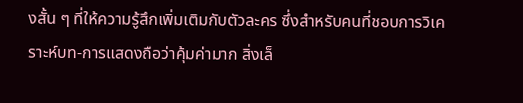งสั้น ๆ ที่ให้ความรู้สึกเพิ่มเติมกับตัวละคร ซึ่งสำหรับคนที่ชอบการวิเคราะห์บท-การแสดงถือว่าคุ้มค่ามาก สิ่งเล็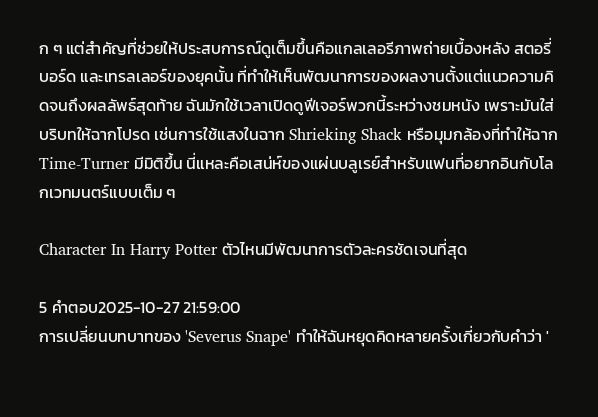ก ๆ แต่สำคัญที่ช่วยให้ประสบการณ์ดูเต็มขึ้นคือแกลเลอรีภาพถ่ายเบื้องหลัง สตอรี่บอร์ด และเทรลเลอร์ของยุคนั้น ที่ทำให้เห็นพัฒนาการของผลงานตั้งแต่แนวความคิดจนถึงผลลัพธ์สุดท้าย ฉันมักใช้เวลาเปิดดูฟีเจอร์พวกนี้ระหว่างชมหนัง เพราะมันใส่บริบทให้ฉากโปรด เช่นการใช้แสงในฉาก Shrieking Shack หรือมุมกล้องที่ทำให้ฉาก Time-Turner มีมิติขึ้น นี่แหละคือเสน่ห์ของแผ่นบลูเรย์สำหรับแฟนที่อยากอินกับโลกเวทมนตร์แบบเต็ม ๆ

Character In Harry Potter ตัวไหนมีพัฒนาการตัวละครชัดเจนที่สุด

5 คำตอบ2025-10-27 21:59:00
การเปลี่ยนบทบาทของ 'Severus Snape' ทำให้ฉันหยุดคิดหลายครั้งเกี่ยวกับคำว่า '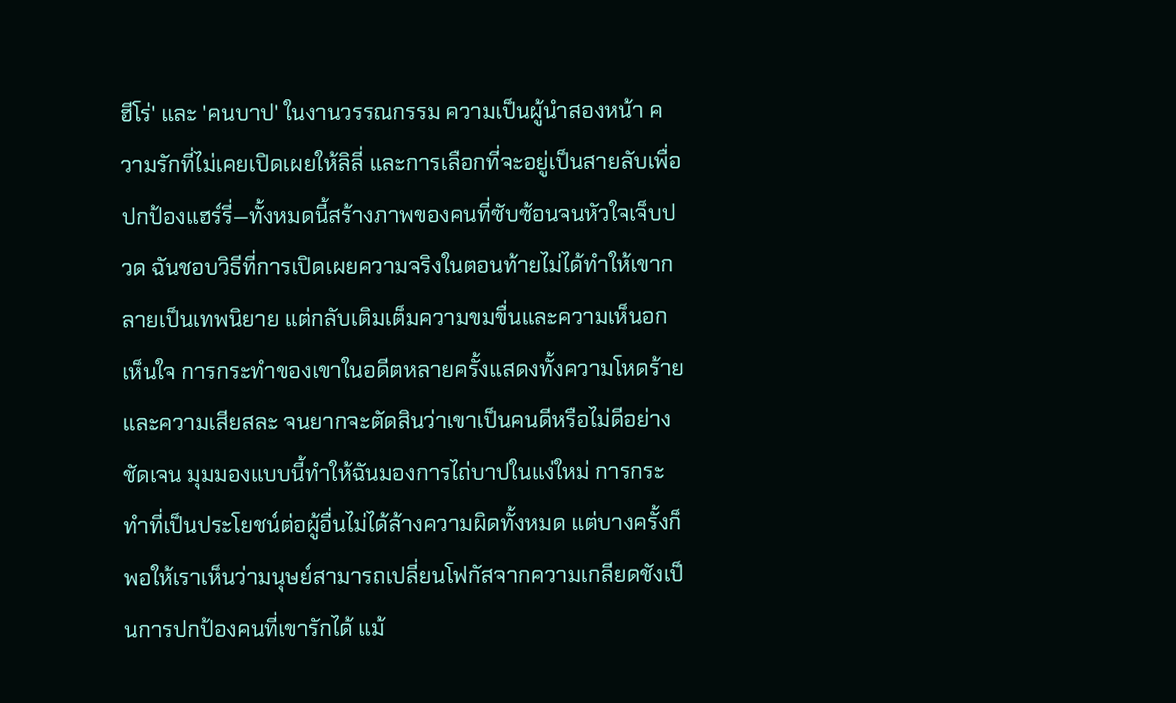ฮีโร่' และ 'คนบาป' ในงานวรรณกรรม ความเป็นผู้นำสองหน้า ความรักที่ไม่เคยเปิดเผยให้ลิลี่ และการเลือกที่จะอยู่เป็นสายลับเพื่อปกป้องแฮร์รี่—ทั้งหมดนี้สร้างภาพของคนที่ซับซ้อนจนหัวใจเจ็บปวด ฉันชอบวิธีที่การเปิดเผยความจริงในตอนท้ายไม่ได้ทำให้เขากลายเป็นเทพนิยาย แต่กลับเติมเต็มความขมขื่นและความเห็นอกเห็นใจ การกระทำของเขาในอดีตหลายครั้งแสดงทั้งความโหดร้ายและความเสียสละ จนยากจะตัดสินว่าเขาเป็นคนดีหรือไม่ดีอย่างชัดเจน มุมมองแบบนี้ทำให้ฉันมองการไถ่บาปในแง่ใหม่ การกระทำที่เป็นประโยชน์ต่อผู้อื่นไม่ได้ล้างความผิดทั้งหมด แต่บางครั้งก็พอให้เราเห็นว่ามนุษย์สามารถเปลี่ยนโฟกัสจากความเกลียดชังเป็นการปกป้องคนที่เขารักได้ แม้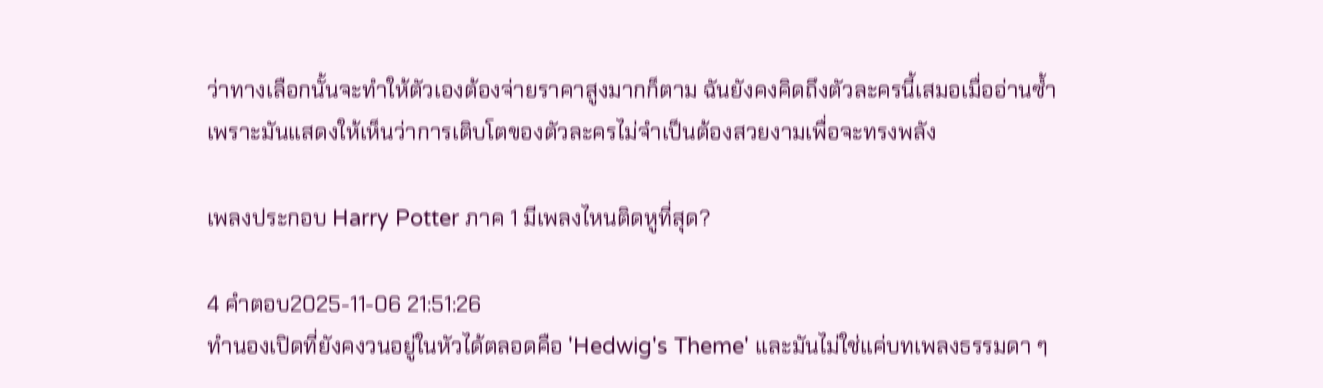ว่าทางเลือกนั้นจะทำให้ตัวเองต้องจ่ายราคาสูงมากก็ตาม ฉันยังคงคิดถึงตัวละครนี้เสมอเมื่ออ่านซ้ำ เพราะมันแสดงให้เห็นว่าการเติบโตของตัวละครไม่จำเป็นต้องสวยงามเพื่อจะทรงพลัง

เพลงประกอบ Harry Potter ภาค 1 มีเพลงไหนติดหูที่สุด?

4 คำตอบ2025-11-06 21:51:26
ทำนองเปิดที่ยังคงวนอยู่ในหัวได้ตลอดคือ 'Hedwig's Theme' และมันไม่ใช่แค่บทเพลงธรรมดา ๆ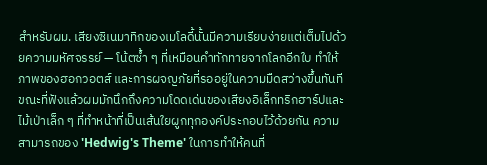สำหรับผม. เสียงซิเนมาทิกของเมโลดี้นั้นมีความเรียบง่ายแต่เต็มไปด้วยความมหัศจรรย์ — โน้ตซ้ำ ๆ ที่เหมือนคำทักทายจากโลกอีกใบ ทำให้ภาพของฮอกวอตส์ และการผจญภัยที่รออยู่ในความมืดสว่างขึ้นทันที ขณะที่ฟังแล้วผมมักนึกถึงความโดดเด่นของเสียงอิเล็กทริกฮาร์ปและไม้เป่าเล็ก ๆ ที่ทำหน้าที่เป็นเส้นใยผูกทุกองค์ประกอบไว้ด้วยกัน ความสามารถของ 'Hedwig's Theme' ในการทำให้คนที่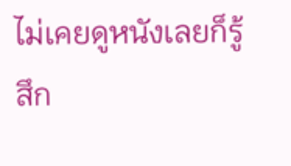ไม่เคยดูหนังเลยก็รู้สึก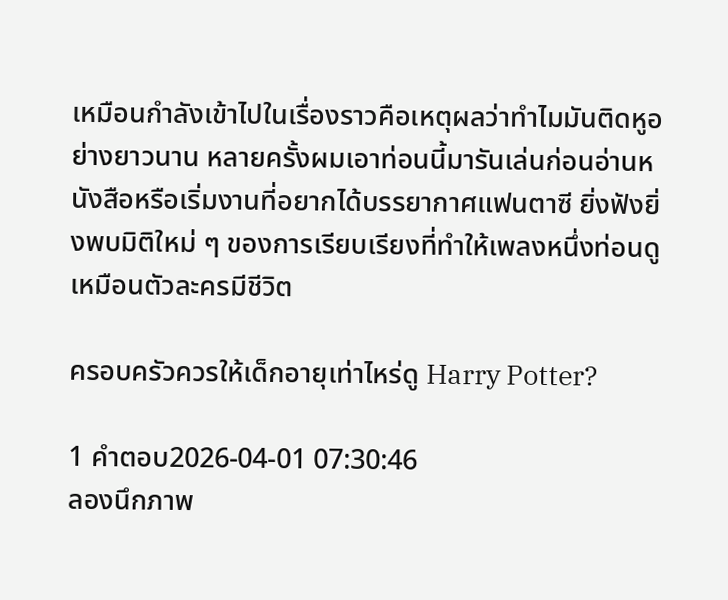เหมือนกำลังเข้าไปในเรื่องราวคือเหตุผลว่าทำไมมันติดหูอย่างยาวนาน หลายครั้งผมเอาท่อนนี้มารันเล่นก่อนอ่านหนังสือหรือเริ่มงานที่อยากได้บรรยากาศแฟนตาซี ยิ่งฟังยิ่งพบมิติใหม่ ๆ ของการเรียบเรียงที่ทำให้เพลงหนึ่งท่อนดูเหมือนตัวละครมีชีวิต

ครอบครัวควรให้เด็กอายุเท่าไหร่ดู Harry Potter?

1 คำตอบ2026-04-01 07:30:46
ลองนึกภาพ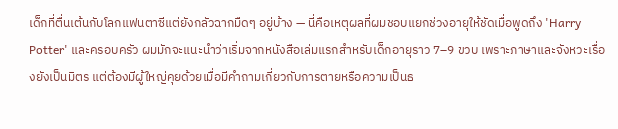เด็กที่ตื่นเต้นกับโลกแฟนตาซีแต่ยังกลัวฉากมืดๆ อยู่บ้าง — นี่คือเหตุผลที่ผมชอบแยกช่วงอายุให้ชัดเมื่อพูดถึง 'Harry Potter' และครอบครัว ผมมักจะแนะนำว่าเริ่มจากหนังสือเล่มแรกสำหรับเด็กอายุราว 7–9 ขวบ เพราะภาษาและจังหวะเรื่องยังเป็นมิตร แต่ต้องมีผู้ใหญ่คุยด้วยเมื่อมีคำถามเกี่ยวกับการตายหรือความเป็นธ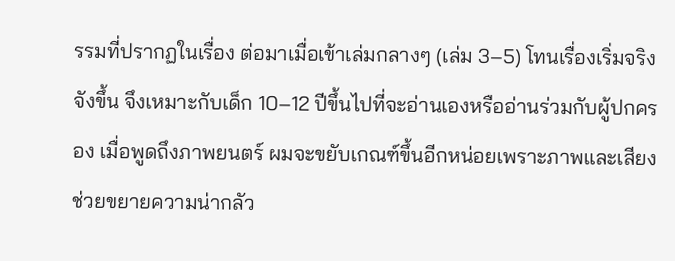รรมที่ปรากฏในเรื่อง ต่อมาเมื่อเข้าเล่มกลางๆ (เล่ม 3–5) โทนเรื่องเริ่มจริงจังขึ้น จึงเหมาะกับเด็ก 10–12 ปีขึ้นไปที่จะอ่านเองหรืออ่านร่วมกับผู้ปกครอง เมื่อพูดถึงภาพยนตร์ ผมจะขยับเกณฑ์ขึ้นอีกหน่อยเพราะภาพและเสียงช่วยขยายความน่ากลัว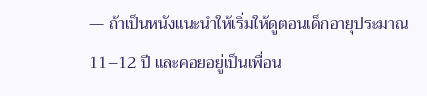— ถ้าเป็นหนังแนะนำให้เริ่มให้ดูตอนเด็กอายุประมาณ 11–12 ปี และคอยอยู่เป็นเพื่อน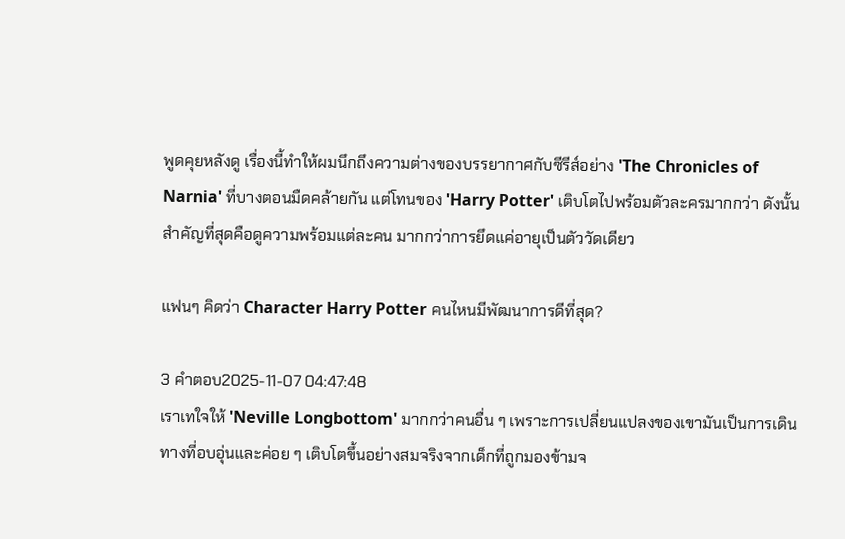พูดคุยหลังดู เรื่องนี้ทำให้ผมนึกถึงความต่างของบรรยากาศกับซีรีส์อย่าง 'The Chronicles of Narnia' ที่บางตอนมืดคล้ายกัน แต่โทนของ 'Harry Potter' เติบโตไปพร้อมตัวละครมากกว่า ดังนั้นสำคัญที่สุดคือดูความพร้อมแต่ละคน มากกว่าการยึดแค่อายุเป็นตัววัดเดียว

แฟนๆ คิดว่า Character Harry Potter คนไหนมีพัฒนาการดีที่สุด?

3 คำตอบ2025-11-07 04:47:48
เราเทใจให้ 'Neville Longbottom' มากกว่าคนอื่น ๆ เพราะการเปลี่ยนแปลงของเขามันเป็นการเดินทางที่อบอุ่นและค่อย ๆ เติบโตขึ้นอย่างสมจริงจากเด็กที่ถูกมองข้ามจ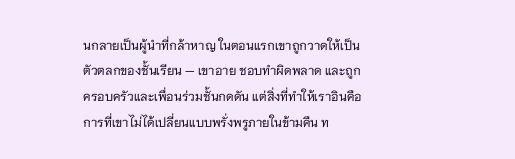นกลายเป็นผู้นำที่กล้าหาญ ในตอนแรกเขาถูกวาดให้เป็นตัวตลกของชั้นเรียน — เขาอาย ชอบทำผิดพลาด และถูกครอบครัวและเพื่อนร่วมชั้นกดดัน แต่สิ่งที่ทำให้เราอินคือการที่เขาไม่ได้เปลี่ยนแบบพรั่งพรูภายในข้ามคืน ท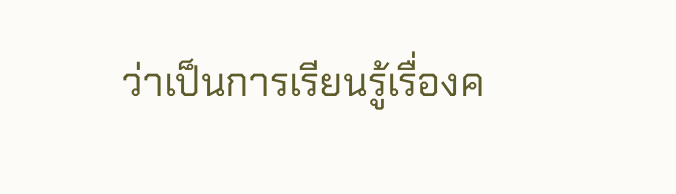ว่าเป็นการเรียนรู้เรื่องค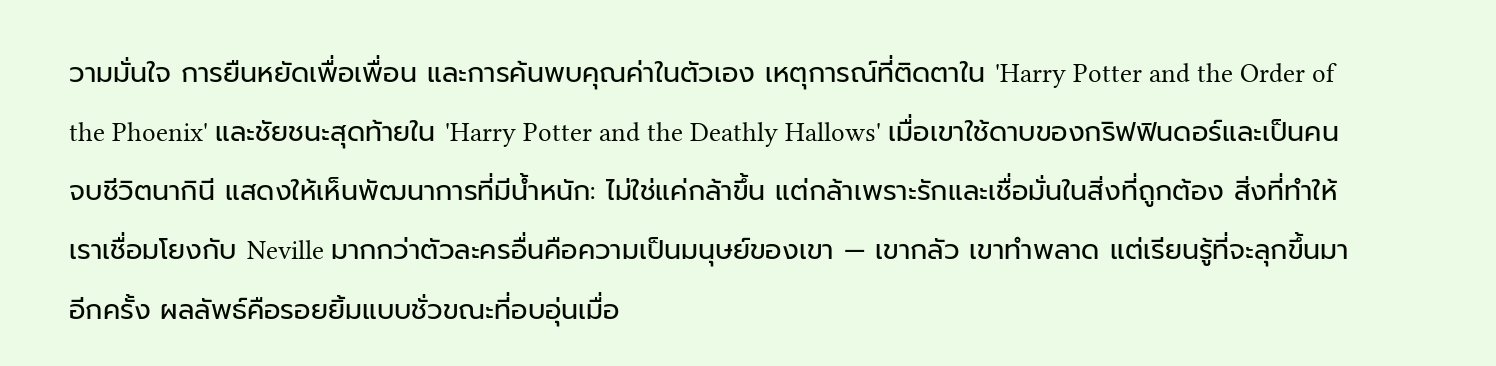วามมั่นใจ การยืนหยัดเพื่อเพื่อน และการค้นพบคุณค่าในตัวเอง เหตุการณ์ที่ติดตาใน 'Harry Potter and the Order of the Phoenix' และชัยชนะสุดท้ายใน 'Harry Potter and the Deathly Hallows' เมื่อเขาใช้ดาบของกริฟฟินดอร์และเป็นคนจบชีวิตนากินี แสดงให้เห็นพัฒนาการที่มีน้ำหนัก: ไม่ใช่แค่กล้าขึ้น แต่กล้าเพราะรักและเชื่อมั่นในสิ่งที่ถูกต้อง สิ่งที่ทำให้เราเชื่อมโยงกับ Neville มากกว่าตัวละครอื่นคือความเป็นมนุษย์ของเขา — เขากลัว เขาทำพลาด แต่เรียนรู้ที่จะลุกขึ้นมาอีกครั้ง ผลลัพธ์คือรอยยิ้มแบบชั่วขณะที่อบอุ่นเมื่อ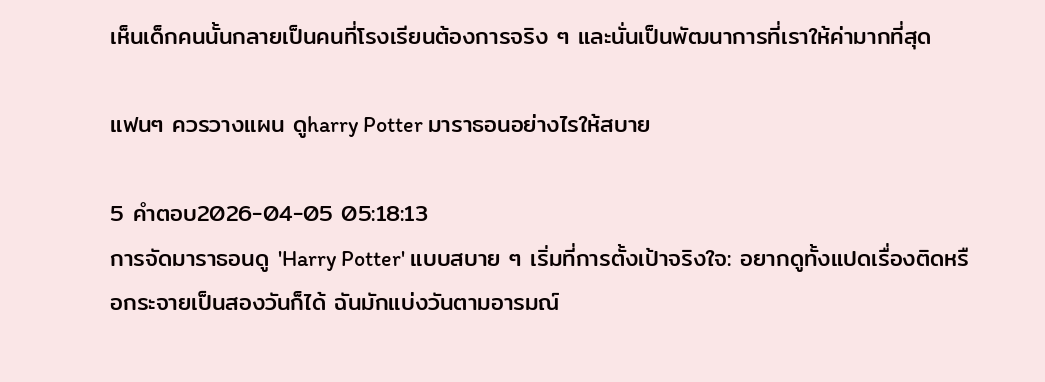เห็นเด็กคนนั้นกลายเป็นคนที่โรงเรียนต้องการจริง ๆ และนั่นเป็นพัฒนาการที่เราให้ค่ามากที่สุด

แฟนๆ ควรวางแผน ดูharry Potter มาราธอนอย่างไรให้สบาย

5 คำตอบ2026-04-05 05:18:13
การจัดมาราธอนดู 'Harry Potter' แบบสบาย ๆ เริ่มที่การตั้งเป้าจริงใจ: อยากดูทั้งแปดเรื่องติดหรือกระจายเป็นสองวันก็ได้ ฉันมักแบ่งวันตามอารมณ์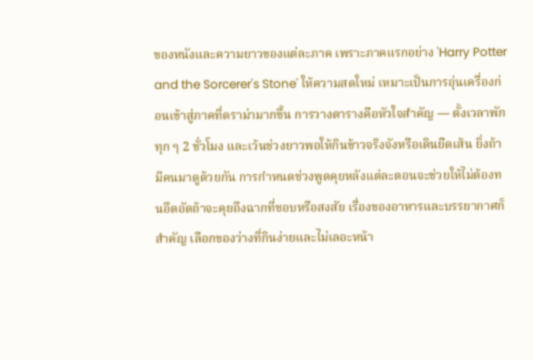ของหนังและความยาวของแต่ละภาค เพราะภาคแรกอย่าง 'Harry Potter and the Sorcerer's Stone' ให้ความสดใหม่ เหมาะเป็นการอุ่นเครื่องก่อนเข้าสู่ภาคที่ดราม่ามากขึ้น การวางตารางคือหัวใจสำคัญ — ตั้งเวลาพักทุก ๆ 2 ชั่วโมง และเว้นช่วงยาวพอให้กินข้าวจริงจังหรือเดินยืดเส้น ยิ่งถ้ามีคนมาดูด้วยกัน การกำหนดช่วงพูดคุยหลังแต่ละตอนจะช่วยให้ไม่ต้องทนอึดอัดถ้าจะคุยถึงฉากที่ชอบหรือสงสัย เรื่องของอาหารและบรรยากาศก็สำคัญ เลือกของว่างที่กินง่ายและไม่เลอะหน้า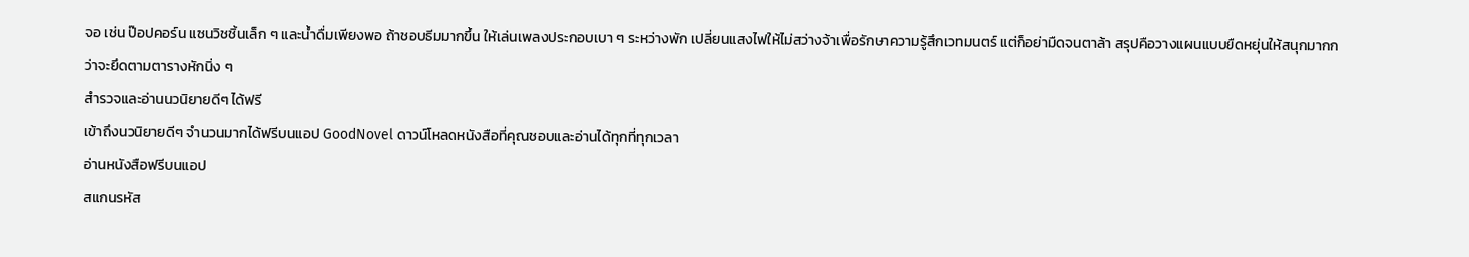จอ เช่น ป๊อปคอร์น แซนวิชชิ้นเล็ก ๆ และน้ำดื่มเพียงพอ ถ้าชอบธีมมากขึ้น ให้เล่นเพลงประกอบเบา ๆ ระหว่างพัก เปลี่ยนแสงไฟให้ไม่สว่างจ้าเพื่อรักษาความรู้สึกเวทมนตร์ แต่ก็อย่ามืดจนตาล้า สรุปคือวางแผนแบบยืดหยุ่นให้สนุกมากกว่าจะยึดตามตารางหักนิ่ง ๆ
สำรวจและอ่านนวนิยายดีๆ ได้ฟรี
เข้าถึงนวนิยายดีๆ จำนวนมากได้ฟรีบนแอป GoodNovel ดาวน์โหลดหนังสือที่คุณชอบและอ่านได้ทุกที่ทุกเวลา
อ่านหนังสือฟรีบนแอป
สแกนรหัส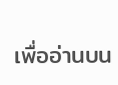เพื่ออ่านบน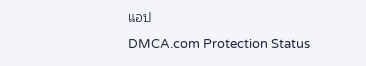แอป
DMCA.com Protection Status